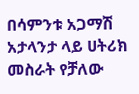በሳምንቱ አጋማሽ አታላንታ ላይ ሀትሪክ መስራት የቻለው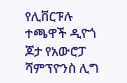የሊቨርፑሉ ተጫዋች ዲዮጎ ጆታ የአውሮፓ ሻምፕዮንስ ሊግ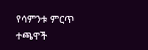የሳምንቱ ምርጥ ተጫዋች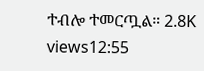ተብሎ ተመርጧል። 2.8K views12:55